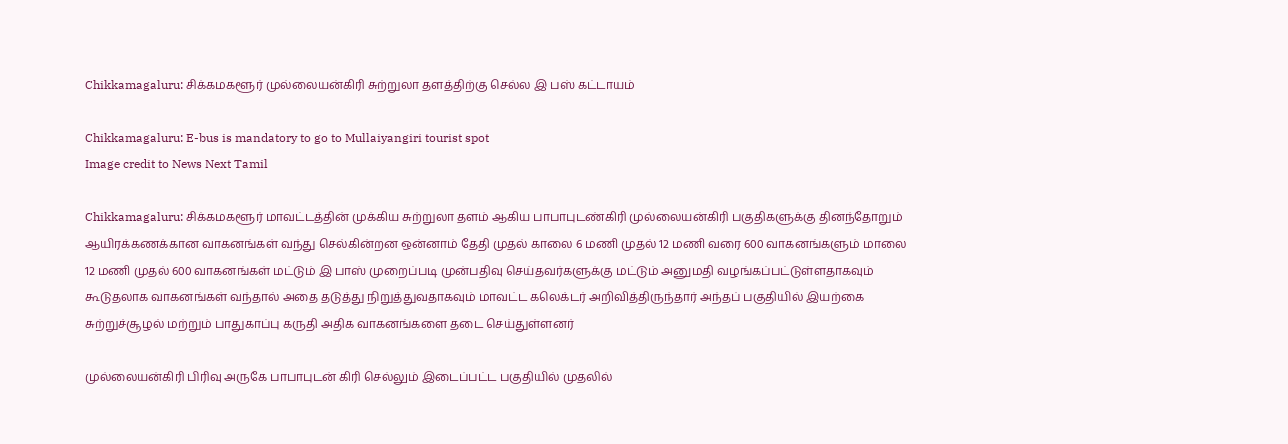Chikkamagaluru: சிக்கமகளூர் முல்லையன்கிரி சுற்றுலா தளத்திற்கு செல்ல இ பஸ் கட்டாயம்

Chikkamagaluru: E-bus is mandatory to go to Mullaiyangiri tourist spot
Image credit to News Next Tamil

Chikkamagaluru: சிக்கமகளூர் மாவட்டத்தின் முக்கிய சுற்றுலா தளம் ஆகிய பாபாபுடண்கிரி முல்லையன்கிரி பகுதிகளுக்கு தினந்தோறும் ஆயிரக்கணக்கான வாகனங்கள் வந்து செல்கின்றன ஒன்னாம் தேதி முதல் காலை 6 மணி முதல் 12 மணி வரை 600 வாகனங்களும் மாலை 12 மணி முதல் 600 வாகனங்கள் மட்டும் இ பாஸ் முறைப்படி முன்பதிவு செய்தவர்களுக்கு மட்டும் அனுமதி வழங்கப்பட்டுள்ளதாகவும் கூடுதலாக வாகனங்கள் வந்தால் அதை தடுத்து நிறுத்துவதாகவும் மாவட்ட கலெக்டர் அறிவித்திருந்தார் அந்தப் பகுதியில் இயற்கை சுற்றுச்சூழல் மற்றும் பாதுகாப்பு கருதி அதிக வாகனங்களை தடை செய்துள்ளனர்

முல்லையன்கிரி பிரிவு அருகே பாபாபுடன் கிரி செல்லும் இடைப்பட்ட பகுதியில் முதலில்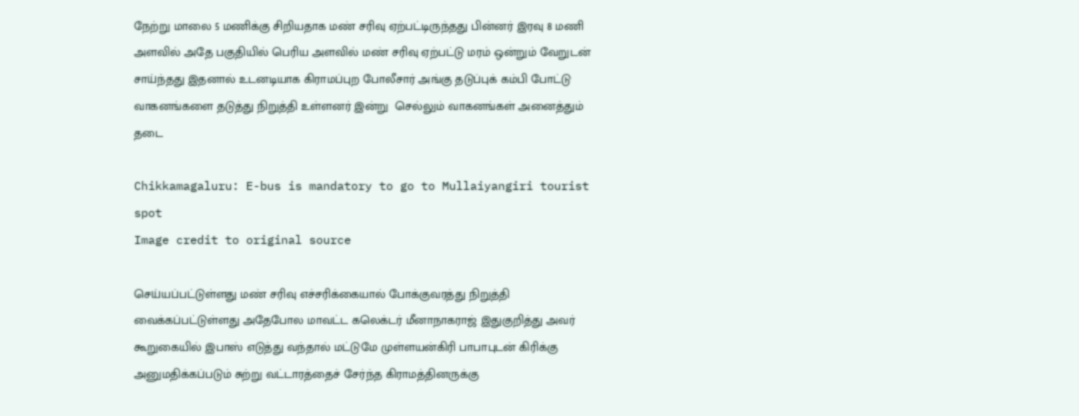நேற்று மாலை 5 மணிக்கு சிறியதாக மண் சரிவு ஏற்பட்டிருந்தது பின்னர் இரவு 8 மணி அளவில் அதே பகுதியில் பெரிய அளவில் மண் சரிவு ஏற்பட்டு மரம் ஒன்றும் வேறுடன் சாய்ந்தது இதனால் உடனடியாக கிராமப்புற போலீசார் அங்கு தடுப்புக் கம்பி போட்டு வாகனங்களை தடுத்து நிறுத்தி உள்ளனர் இன்று  செல்லும் வாகனங்கள் அனைத்தும் தடை

Chikkamagaluru: E-bus is mandatory to go to Mullaiyangiri tourist spot
Image credit to original source

செய்யப்பட்டுள்ளது மண் சரிவு எச்சரிக்கையால் போக்குவரத்து நிறுத்தி வைக்கப்பட்டுள்ளது அதேபோல மாவட்ட கலெக்டர் மீனாநாகராஜ் இதுகுறித்து அவர் கூறுகையில் இபாஸ் எடுத்து வந்தால் மட்டுமே முள்ளயன்கிரி பாபாபுடன் கிரிக்கு அனுமதிக்கப்படும் சுற்று வட்டாரத்தைச் சேர்ந்த கிராமத்தினருக்கு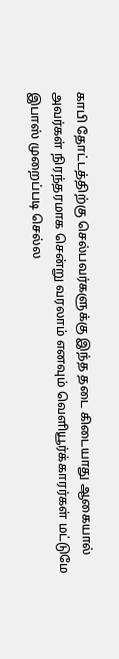காபி தோட்டத்திற்கு செல்பவர்களுக்கு இந்த தடை கிடையாது ஆகையால் அவர்கள் நிரந்தரமாக சென்று வரலாம் எனவும் வெளியூர்க்காரர்கள் மட்டுமே இபாஸ் முறைப்படி செல்ல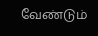வேண்டும்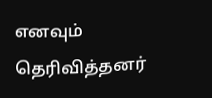எனவும் தெரிவித்தனர்